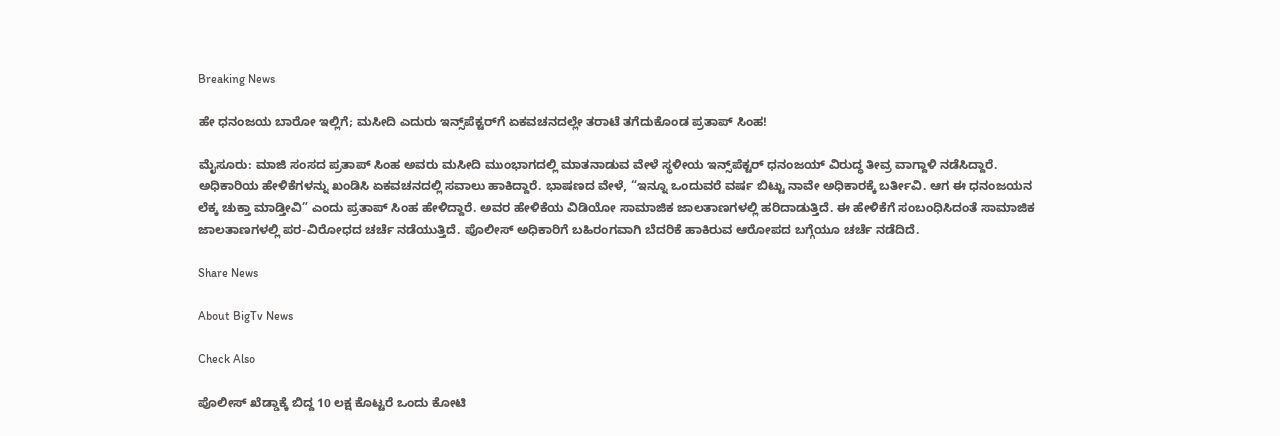Breaking News

ಹೇ ಧನಂಜಯ ಬಾರೋ ಇಲ್ಲಿಗೆ; ಮಸೀದಿ ಎದುರು ಇನ್ಸ್‌ಪೆಕ್ಟರ್‌ಗೆ ಏಕವಚನದಲ್ಲೇ ತರಾಟೆ ತಗೆದುಕೊಂಡ ಪ್ರತಾಪ್ ಸಿಂಹ!

ಮೈಸೂರು: ಮಾಜಿ ಸಂಸದ ಪ್ರತಾಪ್ ಸಿಂಹ ಅವರು ಮಸೀದಿ ಮುಂಭಾಗದಲ್ಲಿ ಮಾತನಾಡುವ ವೇಳೆ ಸ್ಥಳೀಯ ಇನ್ಸ್‌ಪೆಕ್ಟರ್ ಧನಂಜಯ್ ವಿರುದ್ಧ ತೀವ್ರ ವಾಗ್ದಾಳಿ ನಡೆಸಿದ್ದಾರೆ. ಅಧಿಕಾರಿಯ ಹೇಳಿಕೆಗಳನ್ನು ಖಂಡಿಸಿ ಏಕವಚನದಲ್ಲಿ ಸವಾಲು ಹಾಕಿದ್ದಾರೆ. ಭಾಷಣದ ವೇಳೆ, “ಇನ್ನೂ ಒಂದುವರೆ ವರ್ಷ ಬಿಟ್ಟು ನಾವೇ ಅಧಿಕಾರಕ್ಕೆ ಬರ್ತೀವಿ. ಆಗ ಈ ಧನಂಜಯನ ಲೆಕ್ಕ ಚುಕ್ತಾ ಮಾಡ್ತೀವಿ” ಎಂದು ಪ್ರತಾಪ್ ಸಿಂಹ ಹೇಳಿದ್ದಾರೆ. ಅವರ ಹೇಳಿಕೆಯ ವಿಡಿಯೋ ಸಾಮಾಜಿಕ ಜಾಲತಾಣಗಳಲ್ಲಿ ಹರಿದಾಡುತ್ತಿದೆ. ಈ ಹೇಳಿಕೆಗೆ ಸಂಬಂಧಿಸಿದಂತೆ ಸಾಮಾಜಿಕ ಜಾಲತಾಣಗಳಲ್ಲಿ ಪರ-ವಿರೋಧದ ಚರ್ಚೆ ನಡೆಯುತ್ತಿದೆ. ಪೊಲೀಸ್ ಅಧಿಕಾರಿಗೆ ಬಹಿರಂಗವಾಗಿ ಬೆದರಿಕೆ ಹಾಕಿರುವ ಆರೋಪದ ಬಗ್ಗೆಯೂ ಚರ್ಚೆ ನಡೆದಿದೆ.

Share News

About BigTv News

Check Also

ಪೊಲೀಸ್‌‍ ಖೆಡ್ಡಾಕ್ಕೆ ಬಿದ್ದ 10 ಲಕ್ಷ ಕೊಟ್ಟರೆ ಒಂದು ಕೋಟಿ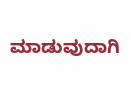ಮಾಡುವುದಾಗಿ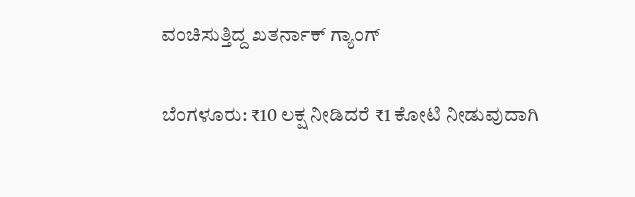ವಂಚಿಸುತ್ತಿದ್ದ ಖತರ್ನಾಕ್‌ ಗ್ಯಾಂಗ್‌

ಬೆಂಗಳೂರು: ₹10 ಲಕ್ಷ ನೀಡಿದರೆ ₹1 ಕೋಟಿ ನೀಡುವುದಾಗಿ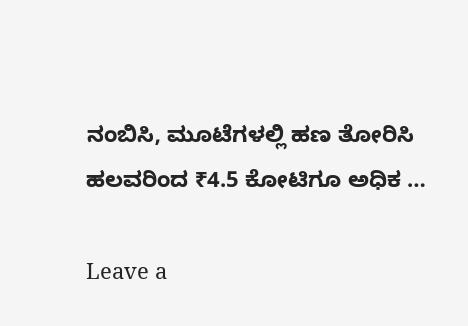ನಂಬಿಸಿ, ಮೂಟೆಗಳಲ್ಲಿ ಹಣ ತೋರಿಸಿ ಹಲವರಿಂದ ₹4.5 ಕೋಟಿಗೂ ಅಧಿಕ …

Leave a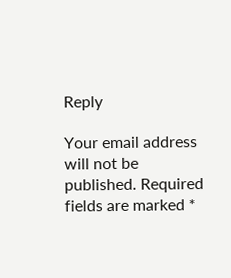Reply

Your email address will not be published. Required fields are marked *